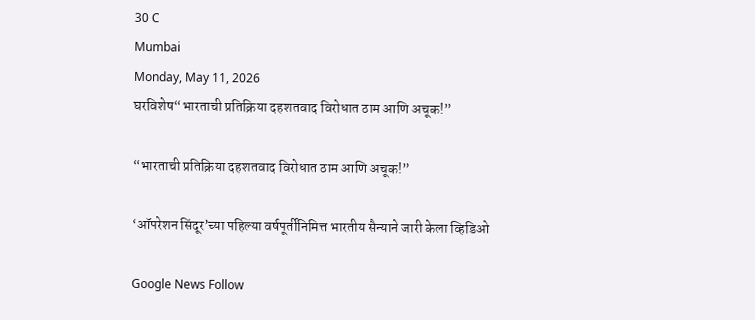30 C
Mumbai
Monday, May 11, 2026
घरविशेष“भारताची प्रतिक्रिया दहशतवाद विरोधात ठाम आणि अचूक!”

“भारताची प्रतिक्रिया दहशतवाद विरोधात ठाम आणि अचूक!”

‘ऑपरेशन सिंदूर’च्या पहिल्या वर्षपूर्तीनिमित्त भारतीय सैन्याने जारी केला व्हिडिओ

Google News Follow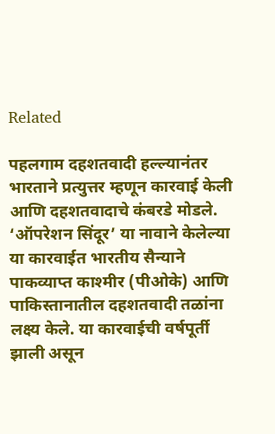Related

पहलगाम दहशतवादी हल्ल्यानंतर भारताने प्रत्युत्तर म्हणून कारवाई केली आणि दहशतवादाचे कंबरडे मोडले. ‘ऑपरेशन सिंदूर’ या नावाने केलेल्या या कारवाईत भारतीय सैन्याने पाकव्याप्त काश्मीर (पीओके) आणि पाकिस्तानातील दहशतवादी तळांना लक्ष्य केले. या कारवाईची वर्षपूर्ती झाली असून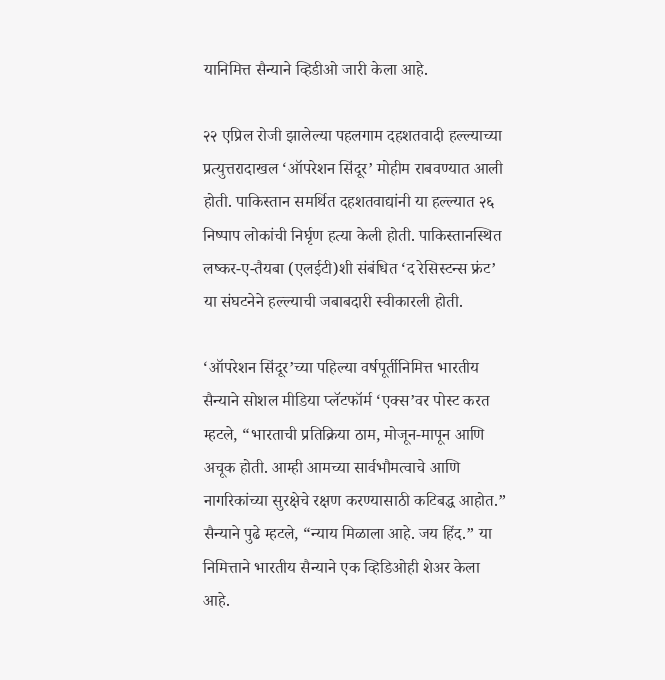यानिमित्त सैन्याने व्हिडीओ जारी केला आहे.

२२ एप्रिल रोजी झालेल्या पहलगाम दहशतवादी हल्ल्याच्या प्रत्युत्तरादाखल ‘ऑपरेशन सिंदूर’ मोहीम राबवण्यात आली होती. पाकिस्तान समर्थित दहशतवाद्यांनी या हल्ल्यात २६ निष्पाप लोकांची निर्घृण हत्या केली होती. पाकिस्तानस्थित लष्कर-ए-तैयबा (एलईटी)शी संबंधित ‘द रेसिस्टन्स फ्रंट’ या संघटनेने हल्ल्याची जबाबदारी स्वीकारली होती.

‘ऑपरेशन सिंदूर’च्या पहिल्या वर्षपूर्तीनिमित्त भारतीय सैन्याने सोशल मीडिया प्लॅटफॉर्म ‘एक्स’वर पोस्ट करत म्हटले, “भारताची प्रतिक्रिया ठाम, मोजून-मापून आणि अचूक होती. आम्ही आमच्या सार्वभौमत्वाचे आणि नागरिकांच्या सुरक्षेचे रक्षण करण्यासाठी कटिबद्ध आहोत.” सैन्याने पुढे म्हटले, “न्याय मिळाला आहे. जय हिंद.” या निमित्ताने भारतीय सैन्याने एक व्हिडिओही शेअर केला आहे.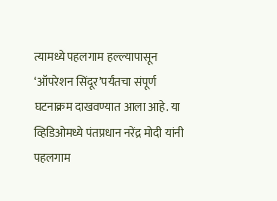त्यामध्ये पहलगाम हल्ल्यापासून ‘ऑपरेशन सिंदूर’पर्यंतचा संपूर्ण घटनाक्रम दाखवण्यात आला आहे. या व्हिडिओमध्ये पंतप्रधान नरेंद्र मोदी यांनी पहलगाम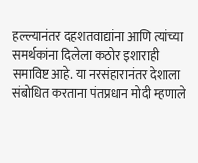हल्ल्यानंतर दहशतवाद्यांना आणि त्यांच्या समर्थकांना दिलेला कठोर इशाराही समाविष्ट आहे. या नरसंहारानंतर देशाला संबोधित करताना पंतप्रधान मोदी म्हणाले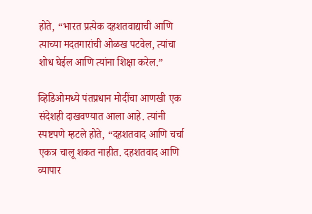होते, “भारत प्रत्येक दहशतवाद्याची आणि त्याच्या मदतगारांची ओळख पटवेल, त्यांचा शोध घेईल आणि त्यांना शिक्षा करेल.”

व्हिडिओमध्ये पंतप्रधान मोदींचा आणखी एक संदेशही दाखवण्यात आला आहे. त्यांनी स्पष्टपणे म्हटले होते, “दहशतवाद आणि चर्चा एकत्र चालू शकत नाहीत. दहशतवाद आणि व्यापार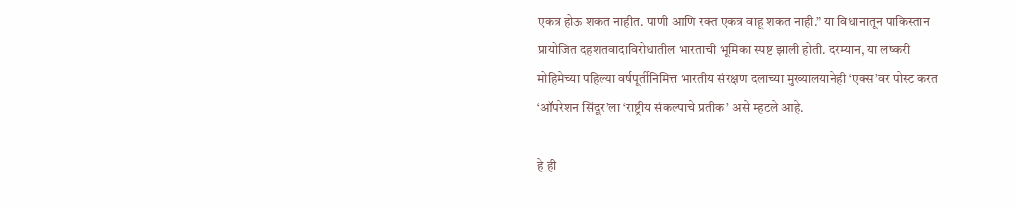एकत्र होऊ शकत नाहीत. पाणी आणि रक्त एकत्र वाहू शकत नाही.” या विधानातून पाकिस्तान प्रायोजित दहशतवादाविरोधातील भारताची भूमिका स्पष्ट झाली होती. दरम्यान, या लष्करी मोहिमेच्या पहिल्या वर्षपूर्तीनिमित्त भारतीय संरक्षण दलाच्या मुख्यालयानेही ‘एक्स’वर पोस्ट करत ‘ऑपरेशन सिंदूर’ला ‘राष्ट्रीय संकल्पाचे प्रतीक’ असे म्हटले आहे.

हे ही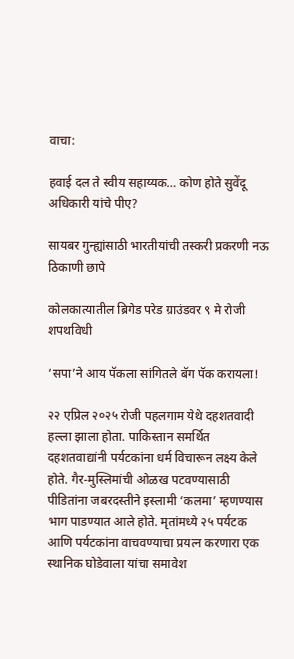वाचा:

हवाई दल ते स्वीय सहाय्यक… कोण होते सुवेंदू अधिकारी यांचे पीए?

सायबर गुन्ह्यांसाठी भारतीयांची तस्करी प्रकरणी नऊ ठिकाणी छापे

कोलकात्यातील ब्रिगेड परेड ग्राउंडवर ९ मे रोजी शपथविधी

‘सपा’ने आय पॅकला सांगितले बॅग पॅक करायला!

२२ एप्रिल २०२५ रोजी पहलगाम येथे दहशतवादी हल्ला झाला होता. पाकिस्तान समर्थित दहशतवाद्यांनी पर्यटकांना धर्म विचारून लक्ष्य केले होते. गैर-मुस्लिमांची ओळख पटवण्यासाठी पीडितांना जबरदस्तीने इस्लामी ‘कलमा’ म्हणण्यास भाग पाडण्यात आले होते. मृतांमध्ये २५ पर्यटक आणि पर्यटकांना वाचवण्याचा प्रयत्न करणारा एक स्थानिक घोडेवाला यांचा समावेश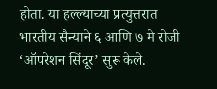होता. या हल्ल्याच्या प्रत्युत्तरात भारतीय सैन्याने ६ आणि ७ मे रोजी ‘ऑपरेशन सिंदूर’ सुरू केले.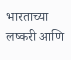भारताच्या लष्करी आणि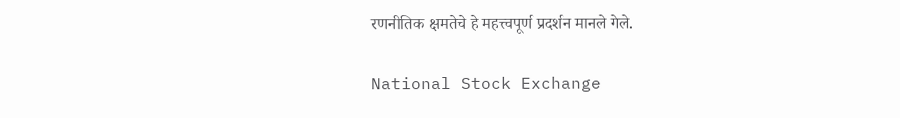रणनीतिक क्षमतेचे हे महत्त्वपूर्ण प्रदर्शन मानले गेले.

National Stock Exchange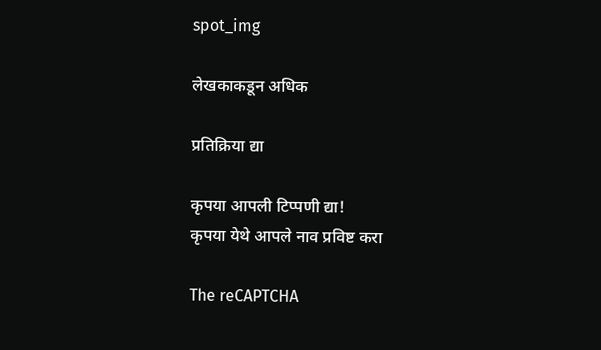spot_img

लेखकाकडून अधिक

प्रतिक्रिया द्या

कृपया आपली टिप्पणी द्या!
कृपया येथे आपले नाव प्रविष्ट करा

The reCAPTCHA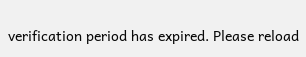verification period has expired. Please reload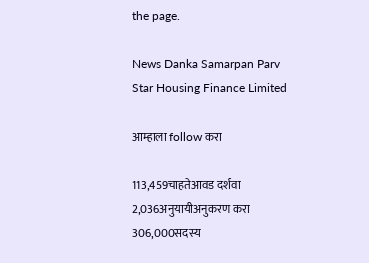the page.

News Danka Samarpan Parv
Star Housing Finance Limited

आम्हाला follow करा

113,459चाहतेआवड दर्शवा
2,036अनुयायीअनुकरण करा
306,000सदस्य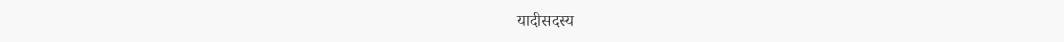यादीसदस्य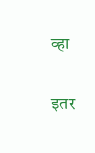व्हा

इतर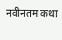नवीनतम कथा